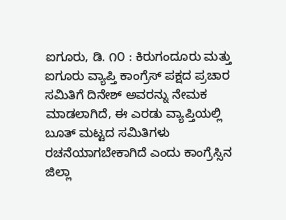ಐಗೂರು, ಡಿ. ೧೦ : ಕಿರುಗಂದೂರು ಮತ್ತು ಐಗೂರು ವ್ಯಾಪ್ತಿ ಕಾಂಗ್ರೆಸ್ ಪಕ್ಷದ ಪ್ರಚಾರ ಸಮಿತಿಗೆ ದಿನೇಶ್ ಅವರನ್ನು ನೇಮಕ ಮಾಡಲಾಗಿದೆ, ಈ ಎರಡು ವ್ಯಾಪ್ತಿಯಲ್ಲಿ ಬೂತ್ ಮಟ್ಟದ ಸಮಿತಿಗಳು ರಚನೆಯಾಗಬೇಕಾಗಿದೆ ಎಂದು ಕಾಂಗ್ರೆಸ್ಸಿನ ಜಿಲ್ಲಾ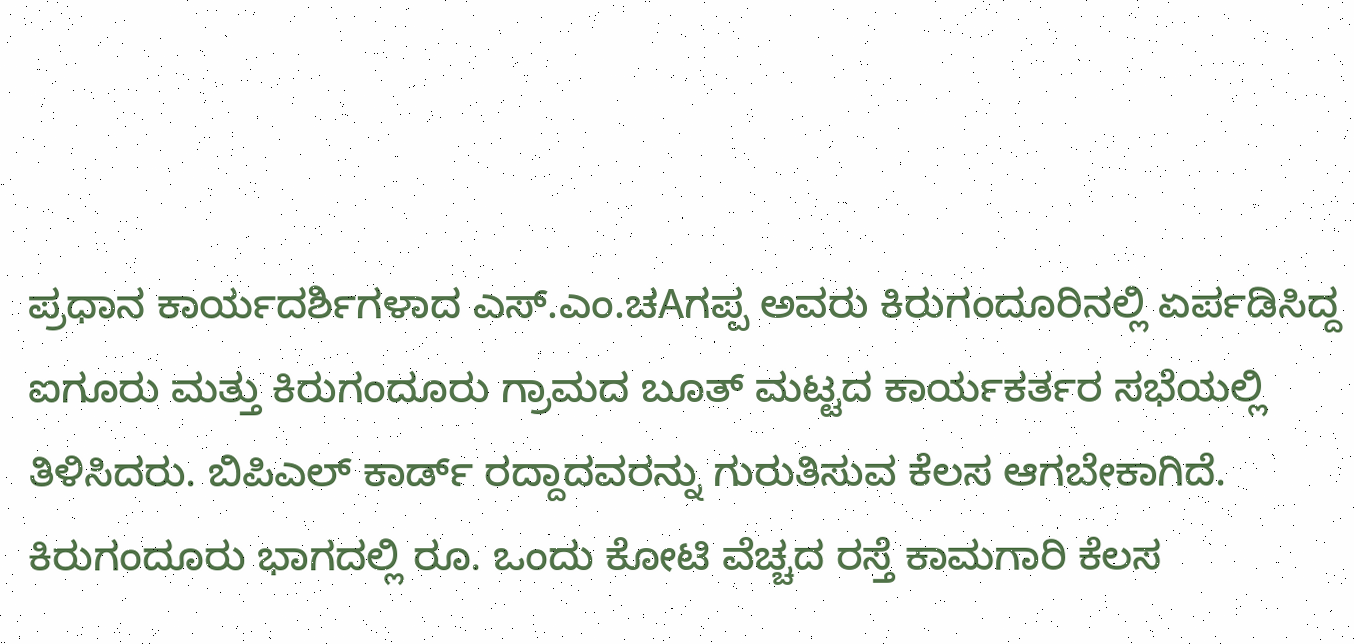ಪ್ರಧಾನ ಕಾರ್ಯದರ್ಶಿಗಳಾದ ಎಸ್.ಎಂ.ಚAಗಪ್ಪ ಅವರು ಕಿರುಗಂದೂರಿನಲ್ಲಿ ಏರ್ಪಡಿಸಿದ್ದ ಐಗೂರು ಮತ್ತು ಕಿರುಗಂದೂರು ಗ್ರಾಮದ ಬೂತ್ ಮಟ್ಟದ ಕಾರ್ಯಕರ್ತರ ಸಭೆಯಲ್ಲಿ ತಿಳಿಸಿದರು. ಬಿಪಿಎಲ್ ಕಾರ್ಡ್ ರದ್ದಾದವರನ್ನು ಗುರುತಿಸುವ ಕೆಲಸ ಆಗಬೇಕಾಗಿದೆ. ಕಿರುಗಂದೂರು ಭಾಗದಲ್ಲಿ ರೂ. ಒಂದು ಕೋಟಿ ವೆಚ್ಚದ ರಸ್ತೆ ಕಾಮಗಾರಿ ಕೆಲಸ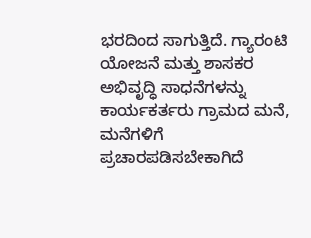ಭರದಿಂದ ಸಾಗುತ್ತಿದೆ. ಗ್ಯಾರಂಟಿ ಯೋಜನೆ ಮತ್ತು ಶಾಸಕರ ಅಭಿವೃದ್ಧಿ ಸಾಧನೆಗಳನ್ನು ಕಾರ್ಯಕರ್ತರು ಗ್ರಾಮದ ಮನೆ, ಮನೆಗಳಿಗೆ ಪ್ರಚಾರಪಡಿಸಬೇಕಾಗಿದೆ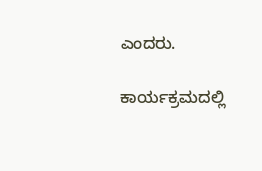ಎಂದರು.

ಕಾರ್ಯಕ್ರಮದಲ್ಲಿ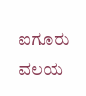ಐಗೂರು ವಲಯ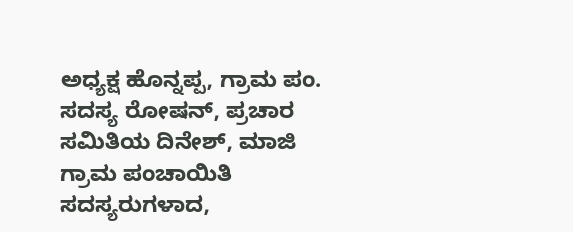ಅಧ್ಯಕ್ಷ ಹೊನ್ನಪ್ಪ, ಗ್ರಾಮ ಪಂ. ಸದಸ್ಯ ರೋಷನ್, ಪ್ರಚಾರ ಸಮಿತಿಯ ದಿನೇಶ್, ಮಾಜಿ ಗ್ರಾಮ ಪಂಚಾಯಿತಿ ಸದಸ್ಯರುಗಳಾದ,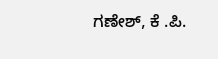ಗಣೇಶ್, ಕೆ .ಪಿ.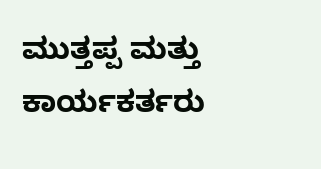ಮುತ್ತಪ್ಪ ಮತ್ತು ಕಾರ್ಯಕರ್ತರು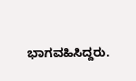ಭಾಗವಹಿಸಿದ್ದರು.